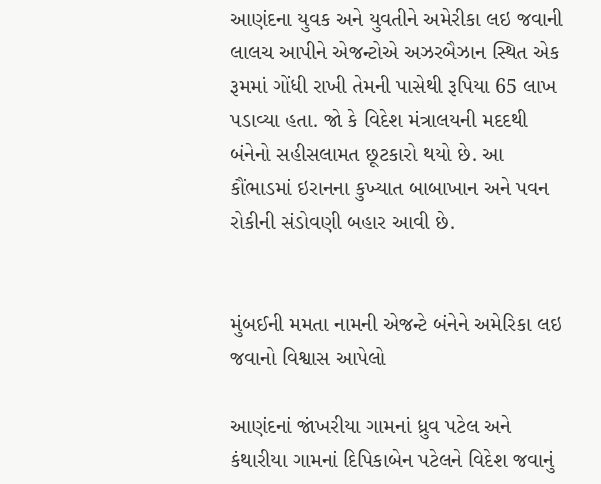આણંદના યુવક અને યુવતીને અમેરીકા લઇ જવાની લાલચ આપીને એજન્ટોએ અઝરબૈઝાન સ્થિત એક રૂમમાં ગોંધી રાખી તેમની પાસેથી રૂપિયા 65 લાખ પડાવ્યા હતા. જો કે વિદેશ મંત્રાલયની મદદથી બંનેનો સહીસલામત છૂટકારો થયો છે. આ કૌંભાડમાં ઇરાનના કુખ્યાત બાબાખાન અને પવન રોકીની સંડોવણી બહાર આવી છે.


મુંબઈની મમતા નામની એજન્ટે બંનેને અમેરિકા લઇ જવાનો વિશ્વાસ આપેલો

આણંદનાં જાંખરીયા ગામનાં ધ્રુવ પટેલ અને કંથારીયા ગામનાં દિપિકાબેન પટેલને વિદેશ જવાનું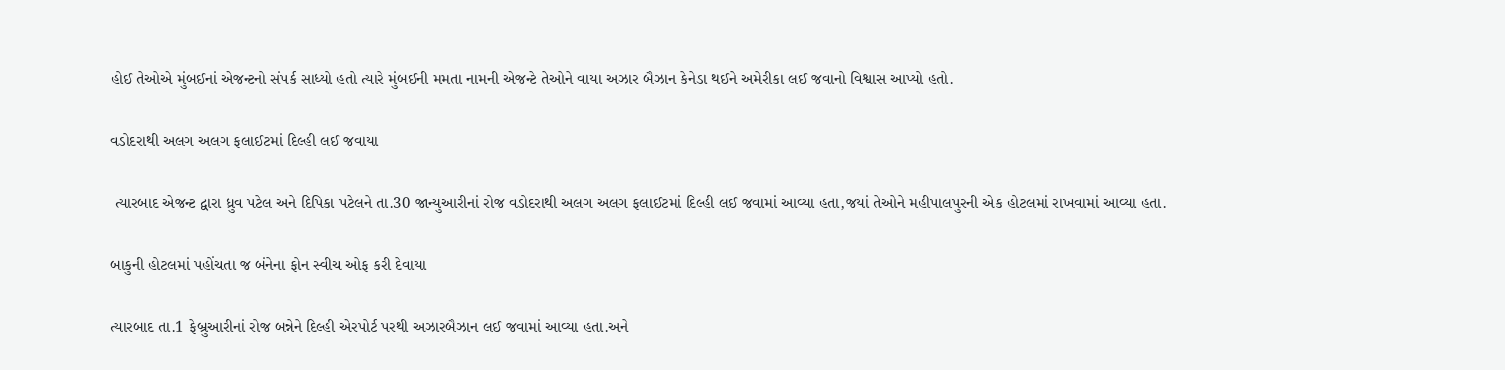હોઈ તેઓએ મુંબઈનાં એજન્ટનો સંપર્ક સાધ્યો હતો ત્યારે મુંબઈની મમતા નામની એજન્ટે તેઓને વાયા અઝાર બૈઝાન કેનેડા થઈને અમેરીકા લઈ જવાનો વિશ્વાસ આપ્યો હતો.

વડોદરાથી અલગ અલગ ફલાઈટમાં દિલ્હી લઈ જવાયા

 ત્યારબાદ એજન્ટ દ્વારા ધ્રુવ પટેલ અને દિપિકા પટેલને તા.30 જાન્યુઆરીનાં રોજ વડોદરાથી અલગ અલગ ફલાઈટમાં દિલ્હી લઈ જવામાં આવ્યા હતા,જયાં તેઓને મહીપાલપુરની એક હોટલમાં રાખવામાં આવ્યા હતા.

બાકુની હોટલમાં પહોંચતા જ બંનેના ફોન સ્વીચ ઓફ કરી દેવાયા

ત્યારબાદ તા.1 ફેબ્રુઆરીનાં રોજ બન્નેને દિલ્હી એરપોર્ટ પરથી અઝારબૈઝાન લઈ જવામાં આવ્યા હતા.અને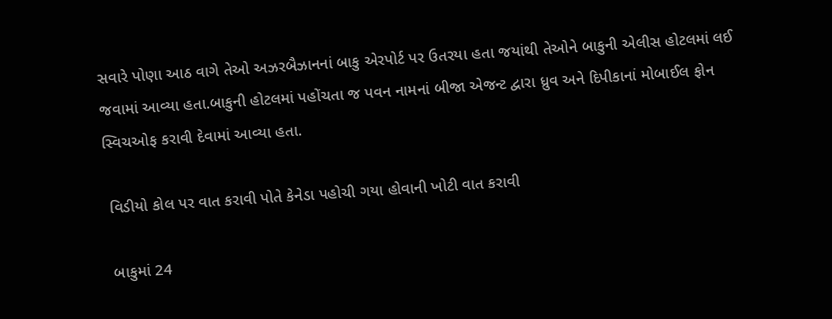સવારે પોણા આઠ વાગે તેઓ અઝરબૈઝાનનાં બાકુ એરપોર્ટ પર ઉતરયા હતા જયાંથી તેઓને બાકુની એલીસ હોટલમાં લઈ જવામાં આવ્યા હતા.બાકુની હોટલમાં પહોંચતા જ પવન નામનાં બીજા એજન્ટ દ્વારા ધ્રુવ અને દિપીકાનાં મોબાઈલ ફોન સ્વિચઓફ કરાવી દેવામાં આવ્યા હતા.

 વિડીયો કોલ પર વાત કરાવી પોતે કેનેડા પહોચી ગયા હોવાની ખોટી વાત કરાવી

 બાકુમાં 24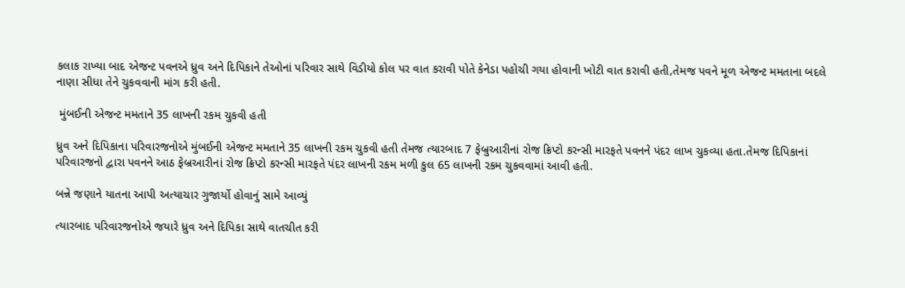કલાક રાખ્યા બાદ એજન્ટ પવનએ ધ્રુવ અને દિપિકાને તેઓનાં પરિવાર સાથે વિડીયો કોલ પર વાત કરાવી પોતે કેનેડા પહોચી ગયા હોવાની ખોટી વાત કરાવી હતી,તેમજ પવને મૂળ એજન્ટ મમતાના બદલે નાણા સીધા તેને ચુકવવાની માંગ કરી હતી.

 મુંબઈની એજન્ટ મમતાને 35 લાખની રકમ ચુકવી હતી

ધ્રુવ અને દિપિકાના પરિવારજનોએ મુંબઈની એજન્ટ મમતાને 35 લાખની રકમ ચુકવી હતી તેમજ ત્યારબાદ 7 ફેબ્રુઆરીનાં રોજ ક્રિપ્ટો કરન્સી મારફતે પવનને પંદર લાખ ચુકવ્યા હતા.તેમજ દિપિકાનાં પરિવારજનો દ્વારા પવનને આઠ ફેબ્રઆરીનાં રોજ ક્રિપ્ટો કરન્સી મારફતે પંદર લાખની રકમ મળી કુલ 65 લાખની રકમ ચુકવવામાં આવી હતી.

બન્ને જણાને યાતના આપી અત્યાચાર ગુજાર્યો હોવાનું સામે આવ્યું

ત્યારબાદ પરિવારજનોએ જયારે ધ્રુવ અને દિપિકા સાથે વાતચીત કરી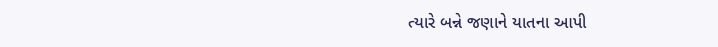ત્યારે બન્ને જણાને યાતના આપી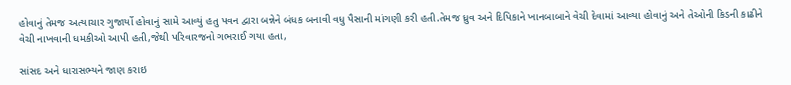હોવાનું તેમજ અત્યાચાર ગુજાર્યો હોવાનું સામે આવ્યું હતુ પવન દ્વારા બન્નેને બંધક બનાવી વધુ પૈસાની માંગણી કરી હતી.તેમજ ધ્રુવ અને દિપિકાને ખાનબાબાને વેચી દેવામાં આવ્યા હોવાનું અને તેઓની કિડની કાઢીને વેચી નાખવાની ધમકીઓ આપી હતી,જેથી પરિવારજનો ગભરાઈ ગયા હતા,

સાંસદ અને ધારાસભ્યને જાણ કરાઇ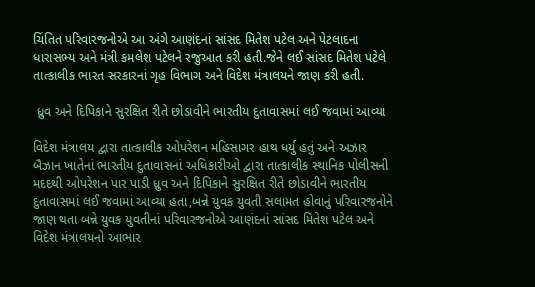ચિંતિત પરિવારજનોએ આ અંગે આણંદનાં સાંસદ મિતેશ પટેલ અને પેટલાદના ધારાસભ્ય અને મંત્રી કમલેશ પટેલને રજુઆત કરી હતી.જેને લઈ સાંસદ મિતેશ પટેલે તાત્કાલીક ભારત સરકારનાં ગૃહ વિભાગ અને વિદેશ મંત્રાલયને જાણ કરી હતી.

 ધ્રુવ અને દિપિકાને સુરક્ષિત રીતે છોડાવીને ભારતીય દુતાવાસમાં લઈ જવામાં આવ્યા

વિદેશ મંત્રાલય દ્વારા તાત્કાલીક ઓપરેશન મહિસાગર હાથ ધર્યુ હતું અને અઝાર બૈઝાન ખાતેનાં ભારતીય દુતાવાસનાં અધિકારીઓ દ્વારા તાત્કાલીક સ્થાનિક પોલીસની મદદથી ઓપરેશન પાર પાડી ધ્રુવ અને દિપિકાને સુરક્ષિત રીતે છોડાવીને ભારતીય દુતાવાસમાં લઈ જવામાં આવ્યા હતા,બન્ને યુવક યુવતી સલામત હોવાનું પરિવારજનોને જાણ થતા બન્ને યુવક યુવતીનાં પરિવારજનોએ આણંદનાં સાંસદ મિતેશ પટેલ અને વિદેશ મંત્રાલયનો આભાર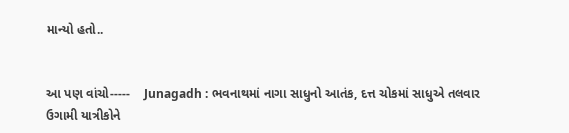માન્યો હતો..


આ પણ વાંચો-----    Junagadh : ભવનાથમાં નાગા સાધુનો આતંક, દત્ત ચોકમાં સાધુએ તલવાર ઉગામી યાત્રીકોને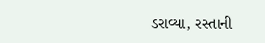ડરાવ્યા, રસ્તાની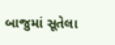બાજુમાં સૂતેલા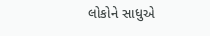લોકોને સાધુએ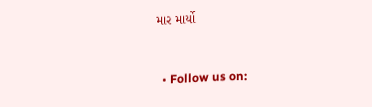માર માર્યો


  • Follow us on: